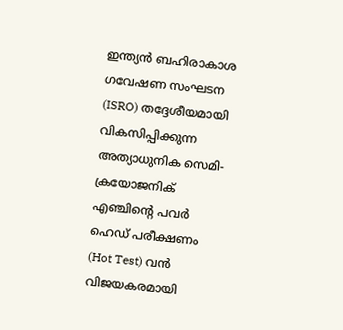ഇന്ത്യൻ ബഹിരാകാശ ഗവേഷണ സംഘടന (ISRO) തദ്ദേശീയമായി വികസിപ്പിക്കുന്ന അത്യാധുനിക സെമി-ക്രയോജനിക് എഞ്ചിന്റെ പവർ ഹെഡ് പരീക്ഷണം (Hot Test) വൻ വിജയകരമായി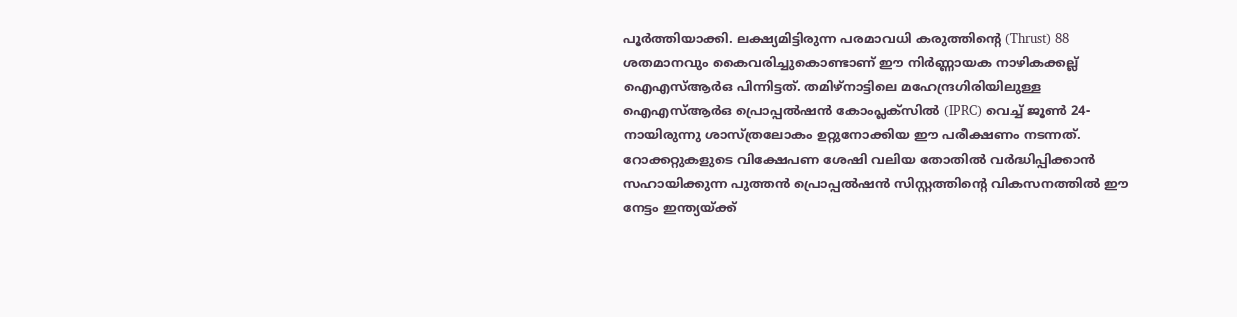പൂർത്തിയാക്കി. ലക്ഷ്യമിട്ടിരുന്ന പരമാവധി കരുത്തിന്റെ (Thrust) 88 ശതമാനവും കൈവരിച്ചുകൊണ്ടാണ് ഈ നിർണ്ണായക നാഴികക്കല്ല് ഐഎസ്ആർഒ പിന്നിട്ടത്. തമിഴ്നാട്ടിലെ മഹേന്ദ്രഗിരിയിലുള്ള ഐഎസ്ആർഒ പ്രൊപ്പൽഷൻ കോംപ്ലക്സിൽ (IPRC) വെച്ച് ജൂൺ 24-നായിരുന്നു ശാസ്ത്രലോകം ഉറ്റുനോക്കിയ ഈ പരീക്ഷണം നടന്നത്. റോക്കറ്റുകളുടെ വിക്ഷേപണ ശേഷി വലിയ തോതിൽ വർദ്ധിപ്പിക്കാൻ സഹായിക്കുന്ന പുത്തൻ പ്രൊപ്പൽഷൻ സിസ്റ്റത്തിന്റെ വികസനത്തിൽ ഈ നേട്ടം ഇന്ത്യയ്ക്ക്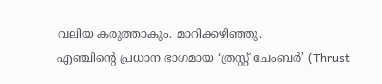വലിയ കരുത്താകും. മാറിക്കഴിഞ്ഞു.
എഞ്ചിന്റെ പ്രധാന ഭാഗമായ ‘ത്രസ്റ്റ് ചേംബർ’ (Thrust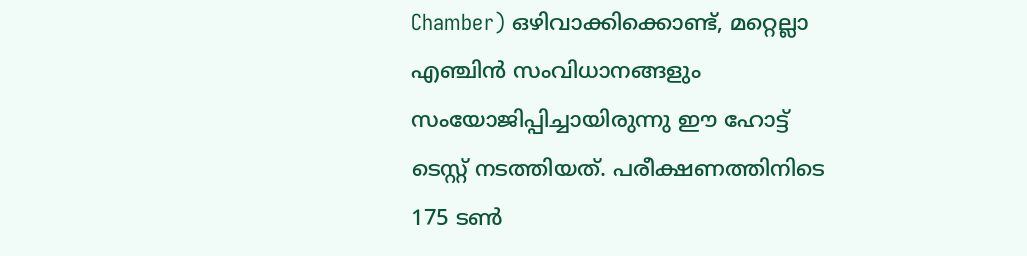Chamber) ഒഴിവാക്കിക്കൊണ്ട്, മറ്റെല്ലാ എഞ്ചിൻ സംവിധാനങ്ങളും സംയോജിപ്പിച്ചായിരുന്നു ഈ ഹോട്ട് ടെസ്റ്റ് നടത്തിയത്. പരീക്ഷണത്തിനിടെ 175 ടൺ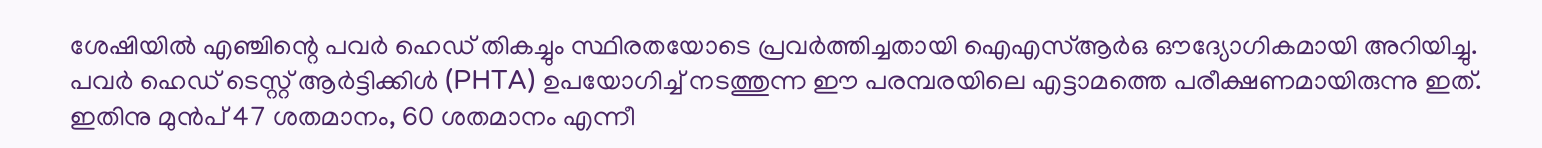ശേഷിയിൽ എഞ്ചിന്റെ പവർ ഹെഡ് തികച്ചും സ്ഥിരതയോടെ പ്രവർത്തിച്ചതായി ഐഎസ്ആർഒ ഔദ്യോഗികമായി അറിയിച്ചു. പവർ ഹെഡ് ടെസ്റ്റ് ആർട്ടിക്കിൾ (PHTA) ഉപയോഗിച്ച് നടത്തുന്ന ഈ പരമ്പരയിലെ എട്ടാമത്തെ പരീക്ഷണമായിരുന്നു ഇത്. ഇതിനു മുൻപ് 47 ശതമാനം, 60 ശതമാനം എന്നീ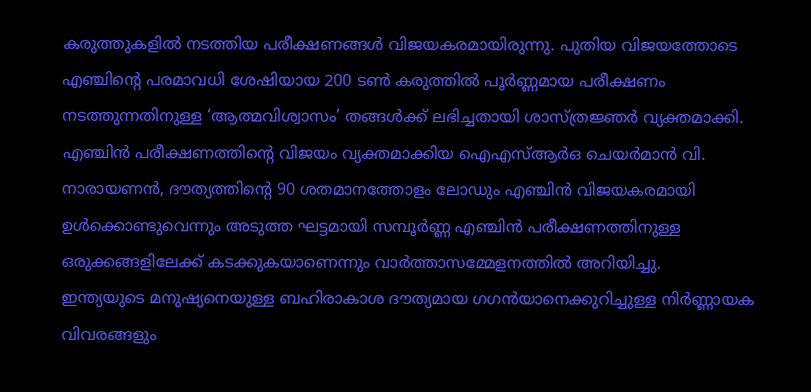കരുത്തുകളിൽ നടത്തിയ പരീക്ഷണങ്ങൾ വിജയകരമായിരുന്നു. പുതിയ വിജയത്തോടെ എഞ്ചിന്റെ പരമാവധി ശേഷിയായ 200 ടൺ കരുത്തിൽ പൂർണ്ണമായ പരീക്ഷണം നടത്തുന്നതിനുള്ള ‘ആത്മവിശ്വാസം’ തങ്ങൾക്ക് ലഭിച്ചതായി ശാസ്ത്രജ്ഞർ വ്യക്തമാക്കി. എഞ്ചിൻ പരീക്ഷണത്തിന്റെ വിജയം വ്യക്തമാക്കിയ ഐഎസ്ആർഒ ചെയർമാൻ വി. നാരായണൻ, ദൗത്യത്തിന്റെ 90 ശതമാനത്തോളം ലോഡും എഞ്ചിൻ വിജയകരമായി ഉൾക്കൊണ്ടുവെന്നും അടുത്ത ഘട്ടമായി സമ്പൂർണ്ണ എഞ്ചിൻ പരീക്ഷണത്തിനുള്ള ഒരുക്കങ്ങളിലേക്ക് കടക്കുകയാണെന്നും വാർത്താസമ്മേളനത്തിൽ അറിയിച്ചു.
ഇന്ത്യയുടെ മനുഷ്യനെയുള്ള ബഹിരാകാശ ദൗത്യമായ ഗഗൻയാനെക്കുറിച്ചുള്ള നിർണ്ണായക വിവരങ്ങളും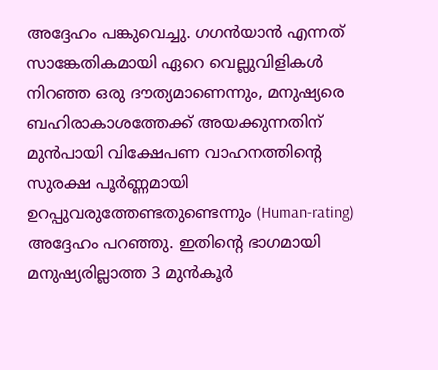അദ്ദേഹം പങ്കുവെച്ചു. ഗഗൻയാൻ എന്നത് സാങ്കേതികമായി ഏറെ വെല്ലുവിളികൾ നിറഞ്ഞ ഒരു ദൗത്യമാണെന്നും, മനുഷ്യരെ ബഹിരാകാശത്തേക്ക് അയക്കുന്നതിന് മുൻപായി വിക്ഷേപണ വാഹനത്തിന്റെ സുരക്ഷ പൂർണ്ണമായി ഉറപ്പുവരുത്തേണ്ടതുണ്ടെന്നും (Human-rating) അദ്ദേഹം പറഞ്ഞു. ഇതിന്റെ ഭാഗമായി മനുഷ്യരില്ലാത്ത 3 മുൻകൂർ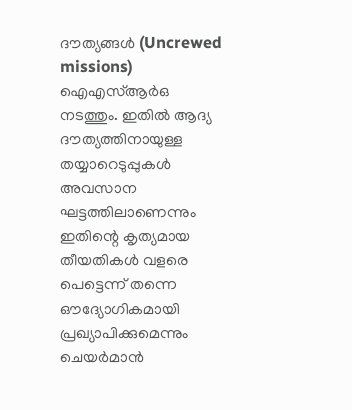ദൗത്യങ്ങൾ (Uncrewed missions) ഐഎസ്ആർഒ നടത്തും. ഇതിൽ ആദ്യ ദൗത്യത്തിനായുള്ള തയ്യാറെടുപ്പുകൾ അവസാന ഘട്ടത്തിലാണെന്നും ഇതിന്റെ കൃത്യമായ തീയതികൾ വളരെ പെട്ടെന്ന് തന്നെ ഔദ്യോഗികമായി പ്രഖ്യാപിക്കുമെന്നും ചെയർമാൻ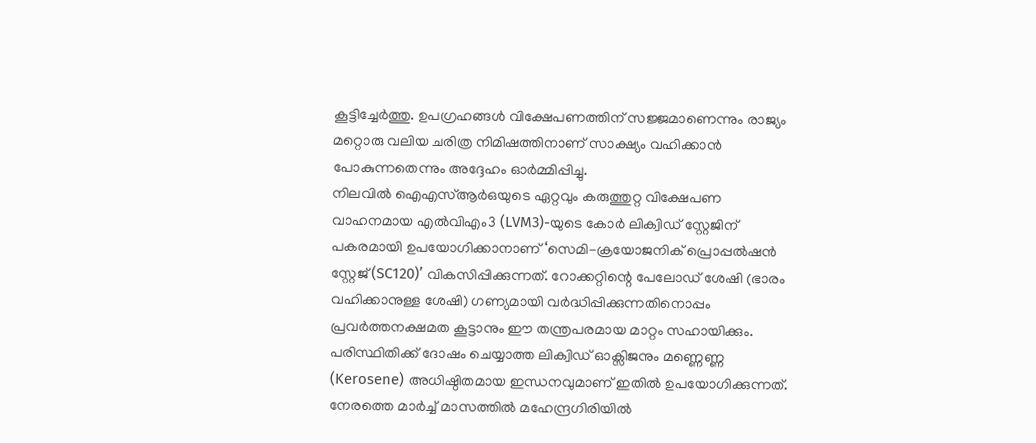കൂട്ടിച്ചേർത്തു. ഉപഗ്രഹങ്ങൾ വിക്ഷേപണത്തിന് സജ്ജമാണെന്നും രാജ്യം മറ്റൊരു വലിയ ചരിത്ര നിമിഷത്തിനാണ് സാക്ഷ്യം വഹിക്കാൻ പോകുന്നതെന്നും അദ്ദേഹം ഓർമ്മിപ്പിച്ചു.
നിലവിൽ ഐഎസ്ആർഒയുടെ ഏറ്റവും കരുത്തുറ്റ വിക്ഷേപണ വാഹനമായ എൽവിഎം3 (LVM3)-യുടെ കോർ ലിക്വിഡ് സ്റ്റേജിന് പകരമായി ഉപയോഗിക്കാനാണ് ‘സെമി-ക്രയോജനിക് പ്രൊപ്പൽഷൻ സ്റ്റേജ് (SC120)’ വികസിപ്പിക്കുന്നത്. റോക്കറ്റിന്റെ പേലോഡ് ശേഷി (ഭാരം വഹിക്കാനുള്ള ശേഷി) ഗണ്യമായി വർദ്ധിപ്പിക്കുന്നതിനൊപ്പം പ്രവർത്തനക്ഷമത കൂട്ടാനും ഈ തന്ത്രപരമായ മാറ്റം സഹായിക്കും. പരിസ്ഥിതിക്ക് ദോഷം ചെയ്യാത്ത ലിക്വിഡ് ഓക്സിജനും മണ്ണെണ്ണ (Kerosene) അധിഷ്ഠിതമായ ഇന്ധനവുമാണ് ഇതിൽ ഉപയോഗിക്കുന്നത്. നേരത്തെ മാർച്ച് മാസത്തിൽ മഹേന്ദ്രഗിരിയിൽ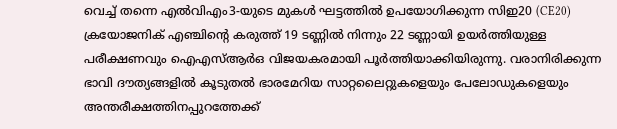വെച്ച് തന്നെ എൽവിഎം3-യുടെ മുകൾ ഘട്ടത്തിൽ ഉപയോഗിക്കുന്ന സിഇ20 (CE20) ക്രയോജനിക് എഞ്ചിന്റെ കരുത്ത് 19 ടണ്ണിൽ നിന്നും 22 ടണ്ണായി ഉയർത്തിയുള്ള പരീക്ഷണവും ഐഎസ്ആർഒ വിജയകരമായി പൂർത്തിയാക്കിയിരുന്നു. വരാനിരിക്കുന്ന ഭാവി ദൗത്യങ്ങളിൽ കൂടുതൽ ഭാരമേറിയ സാറ്റലൈറ്റുകളെയും പേലോഡുകളെയും അന്തരീക്ഷത്തിനപ്പുറത്തേക്ക്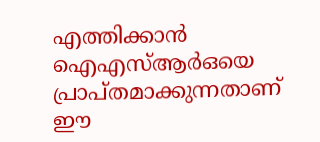എത്തിക്കാൻ ഐഎസ്ആർഒയെ പ്രാപ്തമാക്കുന്നതാണ് ഈ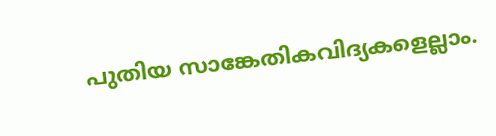പുതിയ സാങ്കേതികവിദ്യകളെല്ലാം.